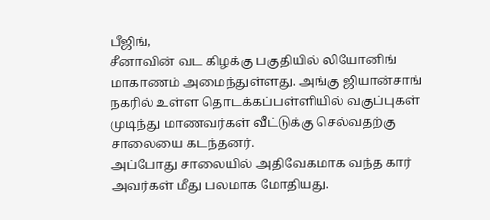பீஜிங்,
சீனாவின் வட கிழக்கு பகுதியில் லியோனிங் மாகாணம் அமைந்துள்ளது. அங்கு ஜியான்சாங் நகரில் உள்ள தொடக்கப்பள்ளியில் வகுப்புகள் முடிந்து மாணவர்கள் வீட்டுக்கு செல்வதற்கு சாலையை கடந்தனர்.
அப்போது சாலையில் அதிவேகமாக வந்த கார் அவர்கள் மீது பலமாக மோதியது.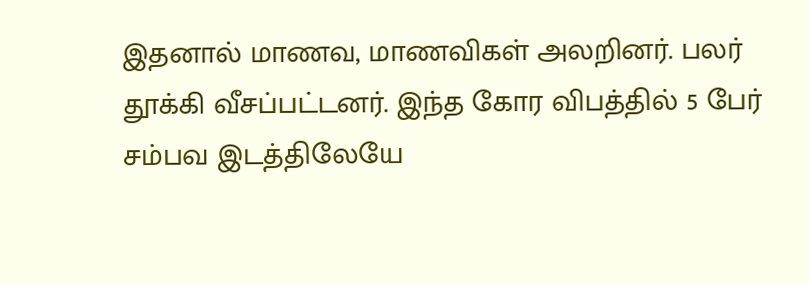இதனால் மாணவ, மாணவிகள் அலறினர். பலர் தூக்கி வீசப்பட்டனர். இந்த கோர விபத்தில் 5 பேர் சம்பவ இடத்திலேயே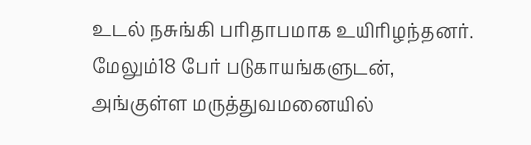உடல் நசுங்கி பரிதாபமாக உயிரிழந்தனர். மேலும்18 பேர் படுகாயங்களுடன், அங்குள்ள மருத்துவமனையில்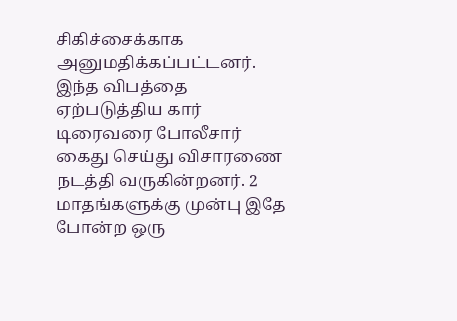சிகிச்சைக்காக அனுமதிக்கப்பட்டனர்.
இந்த விபத்தை ஏற்படுத்திய கார் டிரைவரை போலீசார் கைது செய்து விசாரணை நடத்தி வருகின்றனர். 2 மாதங்களுக்கு முன்பு இதே போன்ற ஒரு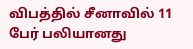விபத்தில் சீனாவில் 11 பேர் பலியானது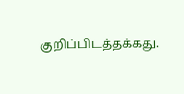குறிப்பிடத்தக்கது.